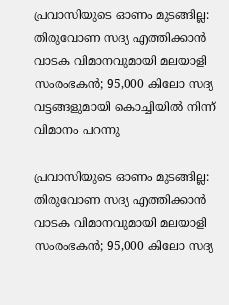പ്രവാസിയുടെ ഓണം മുടങ്ങില്ല: തിരുവോണ സദ്യ എത്തിക്കാന്‍ വാടക വിമാനവുമായി മലയാളി സംരംഭകന്‍; 95,000 കിലോ സദ്യ വട്ടങ്ങളുമായി കൊച്ചിയില്‍ നിന്ന് വിമാനം പറന്നു

പ്രവാസിയുടെ ഓണം മുടങ്ങില്ല: തിരുവോണ സദ്യ എത്തിക്കാന്‍ വാടക വിമാനവുമായി മലയാളി സംരംഭകന്‍; 95,000 കിലോ സദ്യ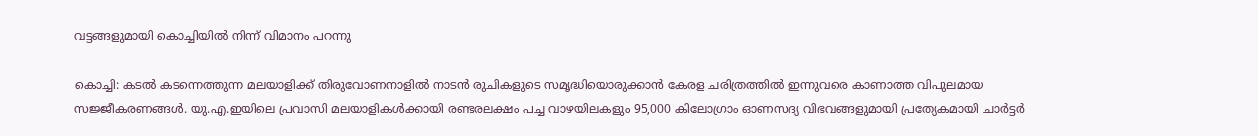വട്ടങ്ങളുമായി കൊച്ചിയില്‍ നിന്ന് വിമാനം പറന്നു

കൊച്ചി: കടല്‍ കടന്നെത്തുന്ന മലയാളിക്ക് തിരുവോണനാളില്‍ നാടന്‍ രുചികളുടെ സമൃദ്ധിയൊരുക്കാന്‍ കേരള ചരിത്രത്തില്‍ ഇന്നുവരെ കാണാത്ത വിപുലമായ സജ്ജീകരണങ്ങള്‍. യു.എ.ഇയിലെ പ്രവാസി മലയാളികള്‍ക്കായി രണ്ടരലക്ഷം പച്ച വാഴയിലകളും 95,000 കിലോഗ്രാം ഓണസദ്യ വിഭവങ്ങളുമായി പ്രത്യേകമായി ചാര്‍ട്ടര്‍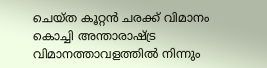ചെയ്ത കൂറ്റന്‍ ചരക്ക് വിമാനം കൊച്ചി അന്താരാഷ്ട്ര വിമാനത്താവളത്തില്‍ നിന്നും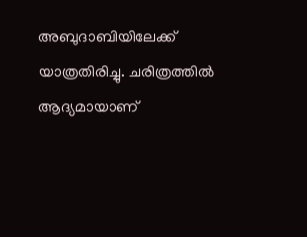അബുദാബിയിലേക്ക് യാത്രതിരിച്ചു. ചരിത്രത്തില്‍ ആദ്യമായാണ്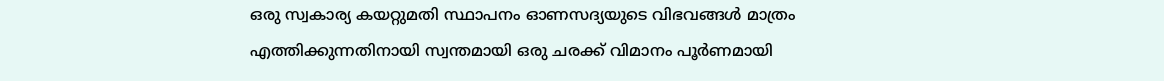ഒരു സ്വകാര്യ കയറ്റുമതി സ്ഥാപനം ഓണസദ്യയുടെ വിഭവങ്ങള്‍ മാത്രം എത്തിക്കുന്നതിനായി സ്വന്തമായി ഒരു ചരക്ക് വിമാനം പൂര്‍ണമായി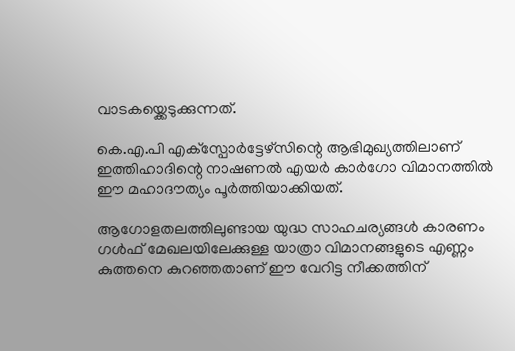വാടകയ്ക്കെടുക്കുന്നത്.

കെ.എ.പി എക്‌സ്പോര്‍ട്ടേഴ്സിന്റെ ആഭിമുഖ്യത്തിലാണ് ഇത്തിഹാദിന്റെ നാഷണല്‍ എയര്‍ കാര്‍ഗോ വിമാനത്തില്‍ ഈ മഹാദൗത്യം പൂര്‍ത്തിയാക്കിയത്.

ആഗോളതലത്തിലുണ്ടായ യുദ്ധ സാഹചര്യങ്ങള്‍ കാരണം ഗള്‍ഫ് മേഖലയിലേക്കുള്ള യാത്രാ വിമാനങ്ങളുടെ എണ്ണം കുത്തനെ കുറഞ്ഞതാണ് ഈ വേറിട്ട നീക്കത്തിന്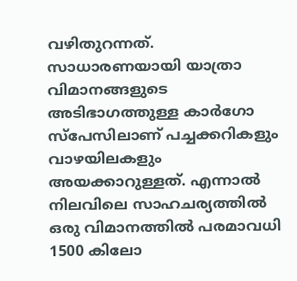വഴിതുറന്നത്. സാധാരണയായി യാത്രാ വിമാനങ്ങളുടെ അടിഭാഗത്തുള്ള കാര്‍ഗോ സ്‌പേസിലാണ് പച്ചക്കറികളും വാഴയിലകളും അയക്കാറുള്ളത്. എന്നാല്‍ നിലവിലെ സാഹചര്യത്തില്‍ ഒരു വിമാനത്തില്‍ പരമാവധി 1500 കിലോ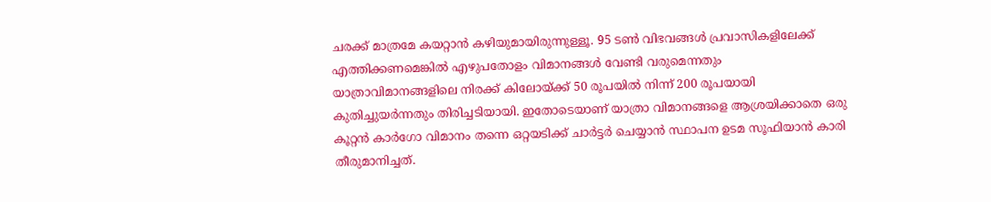ചരക്ക് മാത്രമേ കയറ്റാന്‍ കഴിയുമായിരുന്നുള്ളൂ. 95 ടണ്‍ വിഭവങ്ങള്‍ പ്രവാസികളിലേക്ക് എത്തിക്കണമെങ്കില്‍ എഴുപതോളം വിമാനങ്ങള്‍ വേണ്ടി വരുമെന്നതും യാത്രാവിമാനങ്ങളിലെ നിരക്ക് കിലോയ്ക്ക് 50 രൂപയില്‍ നിന്ന് 200 രൂപയായി കുതിച്ചുയര്‍ന്നതും തിരിച്ചടിയായി. ഇതോടെയാണ് യാത്രാ വിമാനങ്ങളെ ആശ്രയിക്കാതെ ഒരു കൂറ്റന്‍ കാര്‍ഗോ വിമാനം തന്നെ ഒറ്റയടിക്ക് ചാര്‍ട്ടര്‍ ചെയ്യാന്‍ സ്ഥാപന ഉടമ സൂഫിയാന്‍ കാരി തീരുമാനിച്ചത്.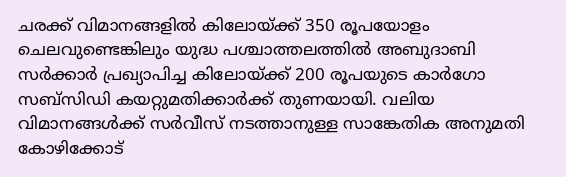ചരക്ക് വിമാനങ്ങളില്‍ കിലോയ്ക്ക് 350 രൂപയോളം ചെലവുണ്ടെങ്കിലും യുദ്ധ പശ്ചാത്തലത്തില്‍ അബുദാബി സര്‍ക്കാര്‍ പ്രഖ്യാപിച്ച കിലോയ്ക്ക് 200 രൂപയുടെ കാര്‍ഗോ സബ്സിഡി കയറ്റുമതിക്കാര്‍ക്ക് തുണയായി. വലിയ വിമാനങ്ങള്‍ക്ക് സര്‍വീസ് നടത്താനുള്ള സാങ്കേതിക അനുമതി കോഴിക്കോട്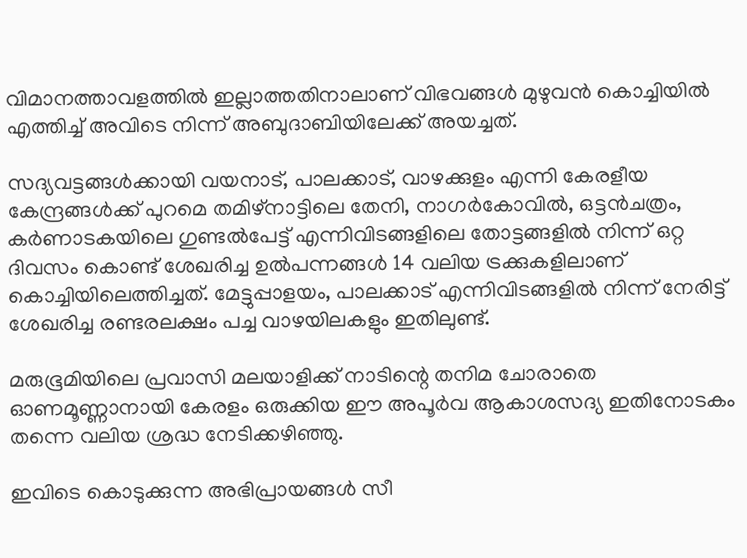വിമാനത്താവളത്തില്‍ ഇല്ലാത്തതിനാലാണ് വിഭവങ്ങള്‍ മുഴുവന്‍ കൊച്ചിയില്‍ എത്തിച്ച് അവിടെ നിന്ന് അബുദാബിയിലേക്ക് അയച്ചത്.

സദ്യവട്ടങ്ങള്‍ക്കായി വയനാട്, പാലക്കാട്, വാഴക്കുളം എന്നി കേരളീയ കേന്ദ്രങ്ങള്‍ക്ക് പുറമെ തമിഴ്നാട്ടിലെ തേനി, നാഗര്‍കോവില്‍, ഒട്ടന്‍ചത്രം, കര്‍ണാടകയിലെ ഗുണ്ടല്‍പേട്ട് എന്നിവിടങ്ങളിലെ തോട്ടങ്ങളില്‍ നിന്ന് ഒറ്റ ദിവസം കൊണ്ട് ശേഖരിച്ച ഉല്‍പന്നങ്ങള്‍ 14 വലിയ ട്രക്കുകളിലാണ് കൊച്ചിയിലെത്തിച്ചത്. മേട്ടുപ്പാളയം, പാലക്കാട് എന്നിവിടങ്ങളില്‍ നിന്ന് നേരിട്ട് ശേഖരിച്ച രണ്ടരലക്ഷം പച്ച വാഴയിലകളും ഇതിലുണ്ട്.

മരുഭൂമിയിലെ പ്രവാസി മലയാളിക്ക് നാടിന്റെ തനിമ ചോരാതെ ഓണമൂണ്ണാനായി കേരളം ഒരുക്കിയ ഈ അപൂര്‍വ ആകാശസദ്യ ഇതിനോടകം തന്നെ വലിയ ശ്രദ്ധ നേടിക്കഴിഞ്ഞു.

ഇവിടെ കൊടുക്കുന്ന അഭിപ്രായങ്ങള്‍ സീ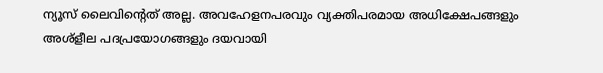ന്യൂസ് ലൈവിന്റെത് അല്ല. അവഹേളനപരവും വ്യക്തിപരമായ അധിക്ഷേപങ്ങളും അശ്‌ളീല പദപ്രയോഗങ്ങളും ദയവായി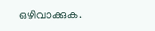ഒഴിവാക്കുക.